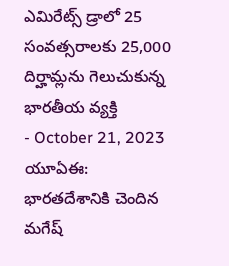ఎమిరేట్స్ డ్రాలో 25 సంవత్సరాలకు 25,000 దిర్హామ్లను గెలుచుకున్న భారతీయ వ్యక్తి
- October 21, 2023
యూఏఈ: భారతదేశానికి చెందిన మగేష్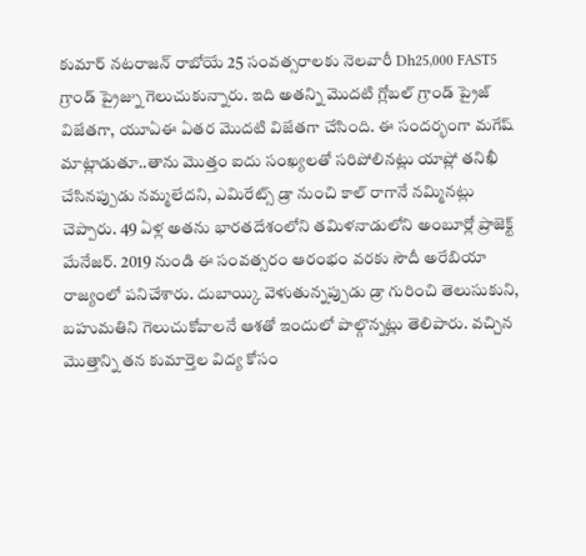కుమార్ నటరాజన్ రాబోయే 25 సంవత్సరాలకు నెలవారీ Dh25,000 FAST5 గ్రాండ్ ప్రైజ్ను గెలుచుకున్నారు. ఇది అతన్ని మొదటి గ్లోబల్ గ్రాండ్ ప్రైజ్ విజేతగా, యూఏఈ ఏతర మొదటి విజేతగా చేసింది. ఈ సందర్భంగా మగేష్ మాట్లాడుతూ..తాను మొత్తం ఐదు సంఖ్యలతో సరిపోలినట్లు యాప్లో తనిఖీ చేసినప్పుడు నమ్మలేదని, ఎమిరేట్స్ డ్రా నుంచి కాల్ రాగానే నమ్మినట్లు చెప్పారు. 49 ఏళ్ల అతను భారతదేశంలోని తమిళనాడులోని అంబూర్లో ప్రాజెక్ట్ మేనేజర్. 2019 నుండి ఈ సంవత్సరం ఆరంభం వరకు సౌదీ అరేబియా రాజ్యంలో పనిచేశారు. దుబాయ్కి వెళుతున్నప్పుడు డ్రా గురించి తెలుసుకుని, బహుమతిని గెలుచుకోవాలనే ఆశతో ఇందులో పాల్గొన్నట్లు తెలిపారు. వచ్చిన మొత్తాన్ని తన కుమార్తెల విద్య కోసం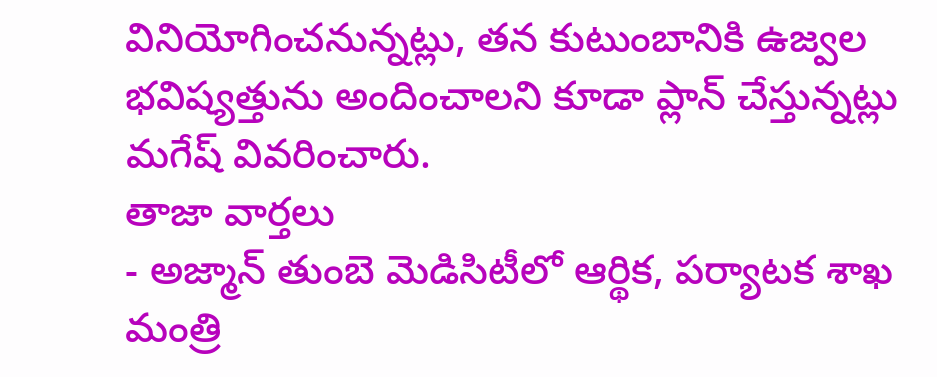వినియోగించనున్నట్లు, తన కుటుంబానికి ఉజ్వల భవిష్యత్తును అందించాలని కూడా ప్లాన్ చేస్తున్నట్లు మగేష్ వివరించారు.
తాజా వార్తలు
- అజ్మాన్ తుంబె మెడిసిటీలో ఆర్థిక, పర్యాటక శాఖ మంత్రి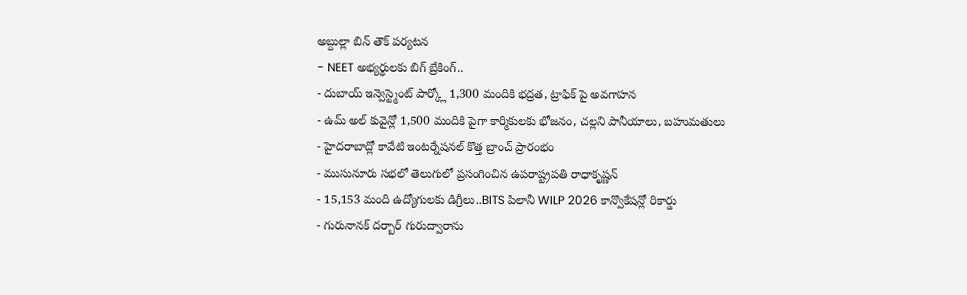అబ్దుల్లా బిన్ తౌక్ పర్యటన
- NEET అభ్యర్థులకు బిగ్ బ్రేకింగ్..
- దుబాయ్ ఇన్వెస్ట్మెంట్ పార్క్లో 1,300 మందికి భద్రత, ట్రాఫిక్ పై అవగాహన
- ఉమ్ అల్ కువైన్లో 1,500 మందికి పైగా కార్మికులకు భోజనం, చల్లని పానీయాలు, బహుమతులు
- హైదరాబాద్లో కావేటి ఇంటర్నేషనల్ కొత్త బ్రాంచ్ ప్రారంభం
- ముసునూరు సభలో తెలుగులో ప్రసంగించిన ఉపరాష్ట్రపతి రాధాకృష్ణన్
- 15,153 మంది ఉద్యోగులకు డిగ్రీలు..BITS పిలానీ WILP 2026 కాన్వొకేషన్లో రికార్డు
- గురునానక్ దర్బార్ గురుద్వారాను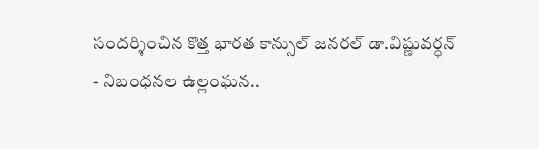సందర్శించిన కొత్త భారత కాన్సుల్ జనరల్ డా.విష్ణువర్ధన్
- నిబంధనల ఉల్లంఘన..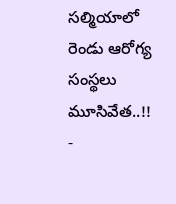సల్మియాలో రెండు ఆరోగ్య సంస్థలు మూసివేత..!!
-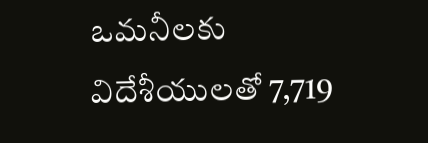ఒమనీలకు విదేశీయులతో 7,719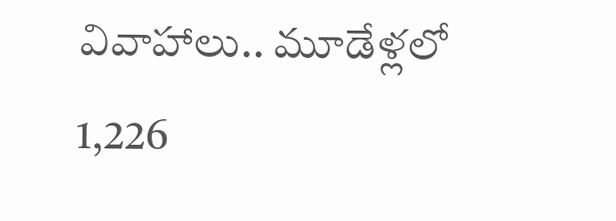వివాహాలు.. మూడేళ్లలో 1,226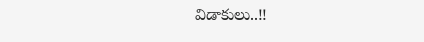విడాకులు..!!